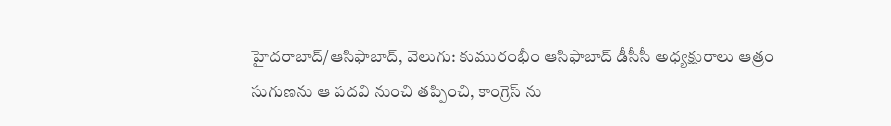హైదరాబాద్/ఆసిఫాబాద్, వెలుగు: కుమురంభీం ఆసిఫాబాద్ డీసీసీ అధ్యక్షురాలు ఆత్రం సుగుణను ఆ పదవి నుంచి తప్పించి, కాంగ్రెస్ ను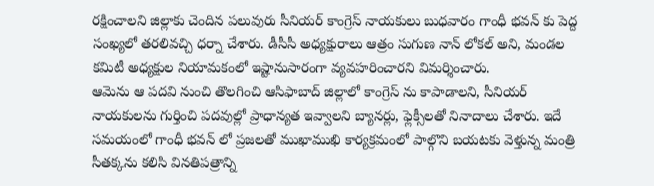రక్షించాలని జిల్లాకు చెందిన పలువురు సీనియర్ కాంగ్రెస్ నాయకులు బుధవారం గాంధీ భవన్ కు పెద్ద సంఖ్యలో తరలివచ్చి ధర్నా చేశారు. డీసీసీ అధ్యక్షురాలు ఆత్రం సుగుణ నాన్ లోకల్ అని, మండల కమిటీ అధ్యక్షుల నియామకంలో ఇష్టానుసారంగా వ్యవహరించారని విమర్శించారు.
ఆమెను ఆ పదవి నుంచి తొలగించి ఆసిఫాబాద్ జిల్లాలో కాంగ్రెస్ ను కాపాడాలని, సీనియర్ నాయకులను గుర్తించి పదవుల్లో ప్రాధాన్యత ఇవ్వాలని బ్యానర్లు, ఫ్లెక్సీలతో నినాదాలు చేశారు. ఇదే సమయంలో గాంధీ భవన్ లో ప్రజలతో ముఖాముఖి కార్యక్రమంలో పాల్గొని బయటకు వెళ్తున్న మంత్రి సీతక్కను కలిసి వినతిపత్రాన్ని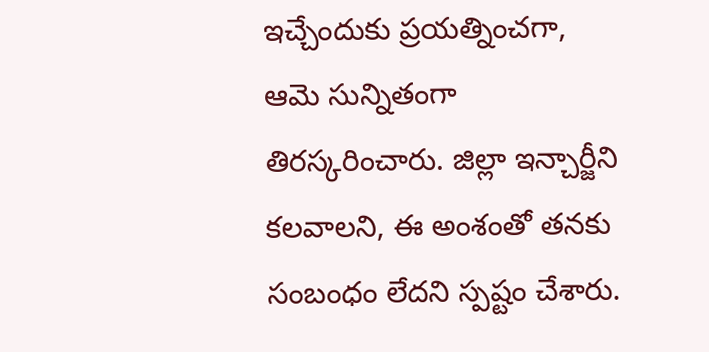ఇచ్చేందుకు ప్రయత్నించగా, ఆమె సున్నితంగా తిరస్కరించారు. జిల్లా ఇన్చార్జీని కలవాలని, ఈ అంశంతో తనకు సంబంధం లేదని స్పష్టం చేశారు.